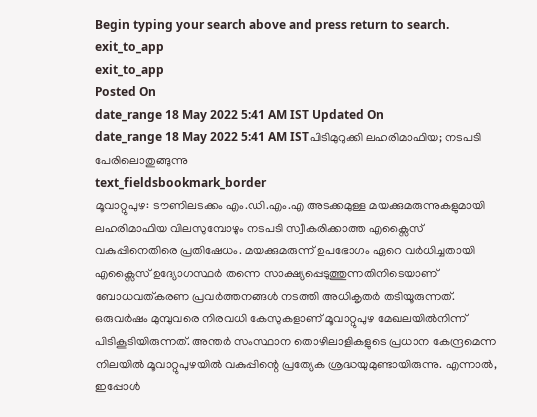Begin typing your search above and press return to search.
exit_to_app
exit_to_app
Posted On
date_range 18 May 2022 5:41 AM IST Updated On
date_range 18 May 2022 5:41 AM ISTപിടിമുറുക്കി ലഹരിമാഫിയ; നടപടി പേരിലൊതുങ്ങുന്നു
text_fieldsbookmark_border
മൂവാറ്റുപുഴ: ടൗണിലടക്കം എം.ഡി.എം.എ അടക്കമുള്ള മയക്കുമരുന്നുകളുമായി ലഹരിമാഫിയ വിലസുമ്പോഴും നടപടി സ്വീകരിക്കാത്ത എക്സൈസ് വകുപ്പിനെതിരെ പ്രതിഷേധം. മയക്കുമരുന്ന് ഉപഭോഗം ഏറെ വർധിച്ചതായി എക്സൈസ് ഉദ്യോഗസ്ഥർ തന്നെ സാക്ഷ്യപ്പെടുത്തുന്നതിനിടെയാണ് ബോധവത്കരണ പ്രവർത്തനങ്ങൾ നടത്തി അധികൃതർ തടിയൂരുന്നത്. ഒരുവർഷം മുമ്പുവരെ നിരവധി കേസുകളാണ് മൂവാറ്റുപുഴ മേഖലയിൽനിന്ന് പിടികൂടിയിരുന്നത്. അന്തർ സംസ്ഥാന തൊഴിലാളികളുടെ പ്രധാന കേന്ദ്രമെന്ന നിലയിൽ മൂവാറ്റുപുഴയിൽ വകുപ്പിന്റെ പ്രത്യേക ശ്രദ്ധയുമുണ്ടായിരുന്നു. എന്നാൽ, ഇപ്പോൾ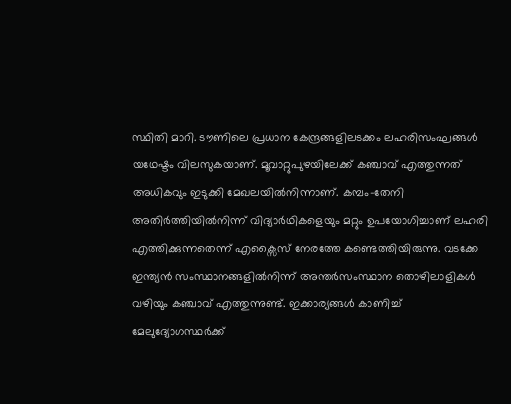സ്ഥിതി മാറി. ടൗണിലെ പ്രധാന കേന്ദ്രങ്ങളിലടക്കം ലഹരിസംഘങ്ങൾ യഥേഷ്ടം വിലസുകയാണ്. മൂവാറ്റുപുഴയിലേക്ക് കഞ്ചാവ് എത്തുന്നത് അധികവും ഇടുക്കി മേഖലയിൽനിന്നാണ്. കമ്പം-തേനി അതിർത്തിയിൽനിന്ന് വിദ്യാർഥികളെയും മറ്റും ഉപയോഗിച്ചാണ് ലഹരി എത്തിക്കുന്നതെന്ന് എക്സൈസ് നേരത്തേ കണ്ടെത്തിയിരുന്നു. വടക്കേ ഇന്ത്യൻ സംസ്ഥാനങ്ങളിൽനിന്ന് അന്തർസംസ്ഥാന തൊഴിലാളികൾ വഴിയും കഞ്ചാവ് എത്തുന്നുണ്ട്. ഇക്കാര്യങ്ങൾ കാണിച്ച് മേലുദ്യോഗസ്ഥർക്ക്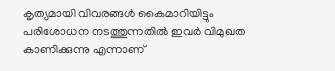കൃത്യമായി വിവരങ്ങൾ കൈമാറിയിട്ടും പരിശോധന നടത്തുന്നതിൽ ഇവർ വിമുഖത കാണിക്കുന്നു എന്നാണ്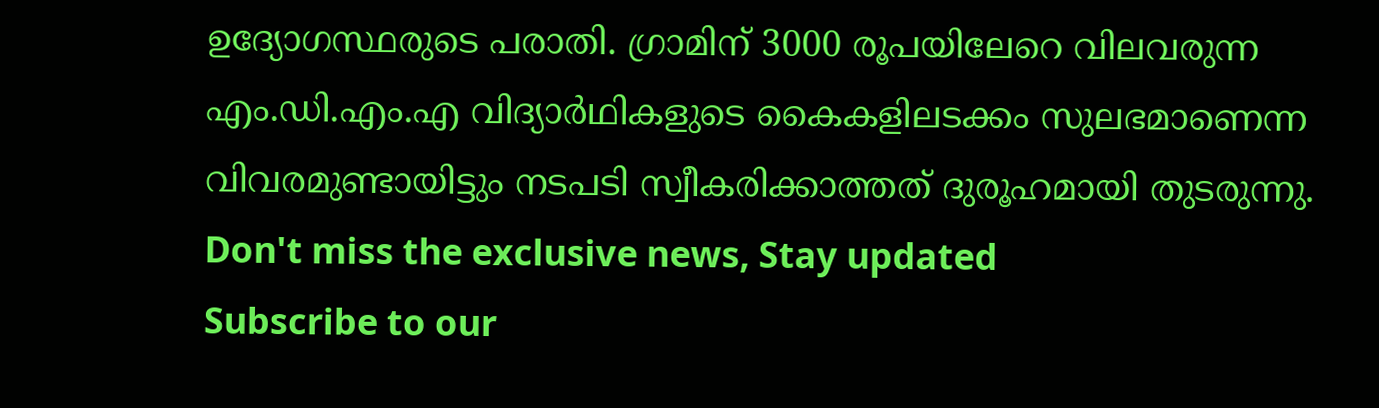ഉദ്യോഗസ്ഥരുടെ പരാതി. ഗ്രാമിന് 3000 രൂപയിലേറെ വിലവരുന്ന എം.ഡി.എം.എ വിദ്യാർഥികളുടെ കൈകളിലടക്കം സുലഭമാണെന്ന വിവരമുണ്ടായിട്ടും നടപടി സ്വീകരിക്കാത്തത് ദുരൂഹമായി തുടരുന്നു.
Don't miss the exclusive news, Stay updated
Subscribe to our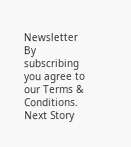Newsletter
By subscribing you agree to our Terms & Conditions.
Next Story